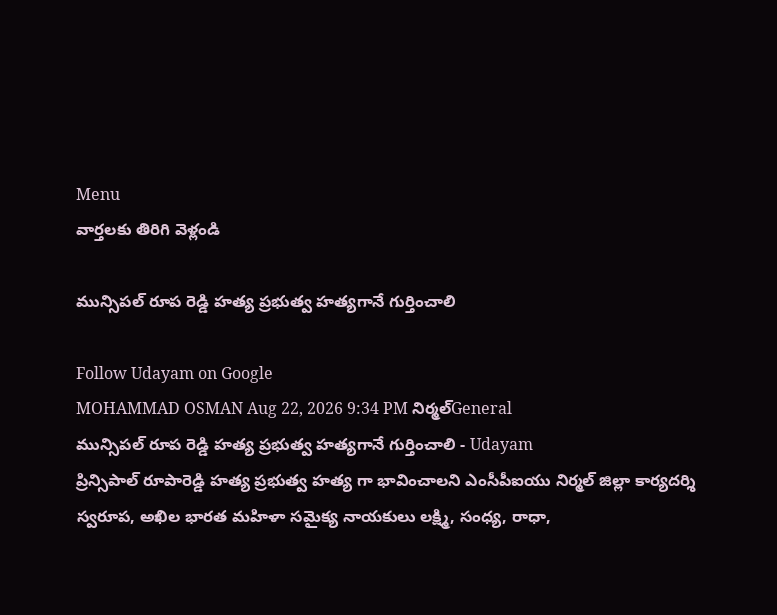Menu
వార్తలకు తిరిగి వెళ్లండి

మున్సిపల్ రూప రెడ్డి హత్య ప్రభుత్వ హత్యగానే గుర్తించాలి

Follow Udayam on Google
MOHAMMAD OSMAN Aug 22, 2026 9:34 PM నిర్మల్General
మున్సిపల్ రూప రెడ్డి హత్య ప్రభుత్వ హత్యగానే గుర్తించాలి - Udayam
ప్రిన్సిపాల్ రూపారెడ్డి హత్య ప్రభుత్వ హత్య గా భావించాలని ఎంసీపీఐయు నిర్మల్ జిల్లా కార్యదర్శి స్వరూప, అఖిల భారత మహిళా సమైక్య నాయకులు లక్ష్మి, సంధ్య, రాధా,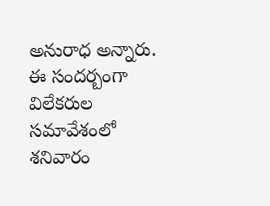అనురాధ అన్నారు. ఈ సందర్బంగా విలేకరుల సమావేశంలో శనివారం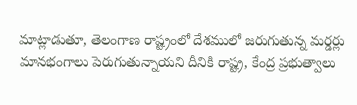మాట్లాడుతూ, తెలంగాణ రాష్ట్రంలో దేశములో జరుగుతున్న మర్డర్లు మానభంగాలు పెరుగుతున్నాయని దీనికి రాష్ట్ర, కేంద్ర ప్రభుత్వాలు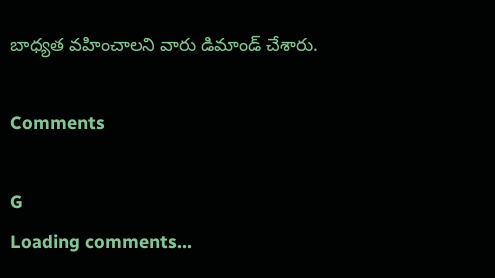బాధ్యత వహించాలని వారు డిమాండ్ చేశారు.

Comments

G
Loading comments...